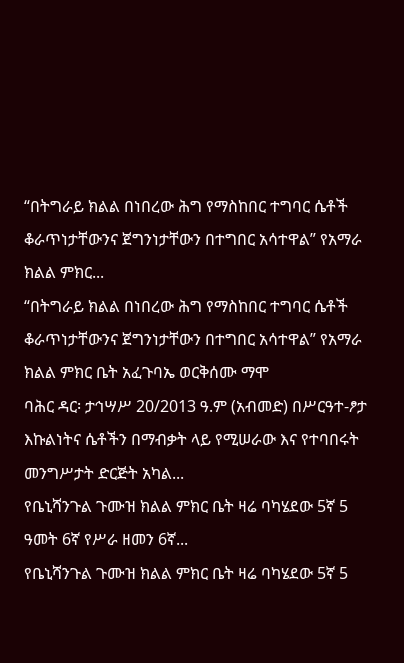“በትግራይ ክልል በነበረው ሕግ የማስከበር ተግባር ሴቶች ቆራጥነታቸውንና ጀግንነታቸውን በተግበር አሳተዋል” የአማራ ክልል ምክር...
“በትግራይ ክልል በነበረው ሕግ የማስከበር ተግባር ሴቶች ቆራጥነታቸውንና ጀግንነታቸውን በተግበር አሳተዋል” የአማራ ክልል ምክር ቤት አፈጉባኤ ወርቅሰሙ ማሞ
ባሕር ዳር፡ ታኅሣሥ 20/2013 ዓ.ም (አብመድ) በሥርዓተ-ፆታ እኩልነትና ሴቶችን በማብቃት ላይ የሚሠራው እና የተባበሩት መንግሥታት ድርጅት አካል...
የቤኒሻንጉል ጉሙዝ ክልል ምክር ቤት ዛሬ ባካሄደው 5ኛ 5 ዓመት 6ኛ የሥራ ዘመን 6ኛ...
የቤኒሻንጉል ጉሙዝ ክልል ምክር ቤት ዛሬ ባካሄደው 5ኛ 5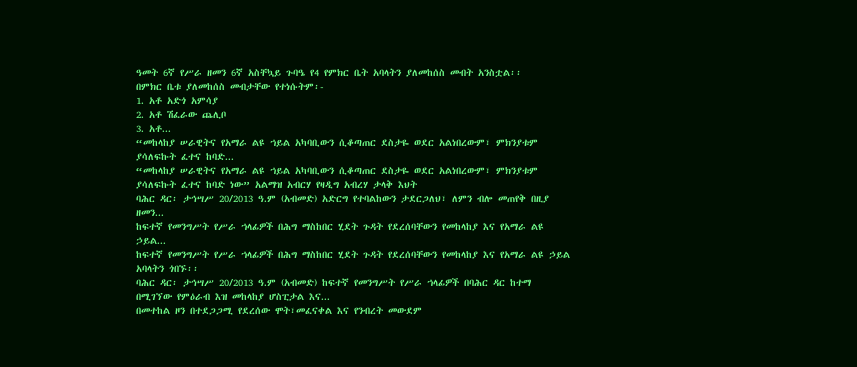ዓመት 6ኛ የሥራ ዘመን 6ኛ አስቸኳይ ጉባዔ የ4 የምክር ቤት አባላትን ያለመከሰስ መብት አንስቷል፡፡
በምክር ቤቱ ያለመከሰስ መብታቸው የተነሱትም፡-
1. አቶ አድጎ አምሳያ
2. አቶ ሽፈራው ጨሊቦ
3. አቶ...
“መከላከያ ሠራዊትና የአማራ ልዩ ኀይል አካባቢውን ሲቆጣጠር ደስታዬ ወደር አልነበረውም፣ ምክንያቱም ያሳለፍኩት ፈተና ከባድ...
“መከላከያ ሠራዊትና የአማራ ልዩ ኀይል አካባቢውን ሲቆጣጠር ደስታዬ ወደር አልነበረውም፣ ምክንያቱም ያሳለፍኩት ፈተና ከባድ ነው” አልማዝ አብርሃ የዛዲግ አብረሃ ታላቅ እህት
ባሕር ዳር፡ ታኅሣሥ 20/2013 ዓ.ም (አብመድ) አድርግ የተባልከውን ታደርጋለህ፣ ለምን ብሎ መጠየቅ በዚያ ዘመን...
ከፍተኛ የመንግሥት የሥራ ኀላፊዎች በሕግ ማስከበር ሂደት ጉዳት የደረሰባቸውን የመከላከያ እና የአማራ ልዩ ኃይል...
ከፍተኛ የመንግሥት የሥራ ኀላፊዎች በሕግ ማስከበር ሂደት ጉዳት የደረሰባቸውን የመከላከያ እና የአማራ ልዩ ኃይል አባላትን ጎበኙ፡፡
ባሕር ዳር፡ ታኅሣሥ 20/2013 ዓ.ም (አብመድ) ከፍተኛ የመንግሥት የሥራ ኀላፊዎች በባሕር ዳር ከተማ በሚገኘው የምዕራብ እዝ መከላከያ ሆስፒታል እና...
በመተከል ዞን በተደጋጋሚ የደረሰው ሞት፣መፈናቀል እና የንብረት መውደም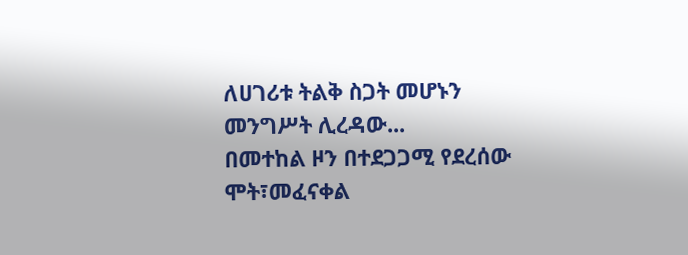ለሀገሪቱ ትልቅ ስጋት መሆኑን መንግሥት ሊረዳው...
በመተከል ዞን በተደጋጋሚ የደረሰው ሞት፣መፈናቀል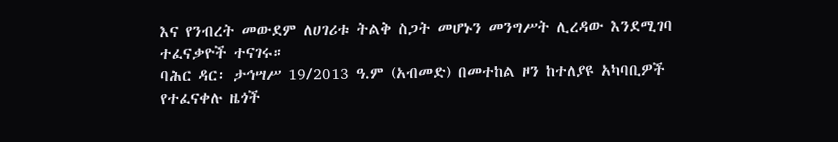እና የንብረት መውደም ለሀገሪቱ ትልቅ ስጋት መሆኑን መንግሥት ሊረዳው እንደሚገባ ተፈናቃዮች ተናገሩ።
ባሕር ዳር፡ ታኅሣሥ 19/2013 ዓ.ም (አብመድ) በመተከል ዞን ከተለያዩ አካባቢዎች የተፈናቀሉ ዜጎች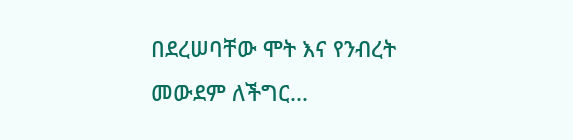በደረሠባቸው ሞት እና የንብረት መውደም ለችግር...